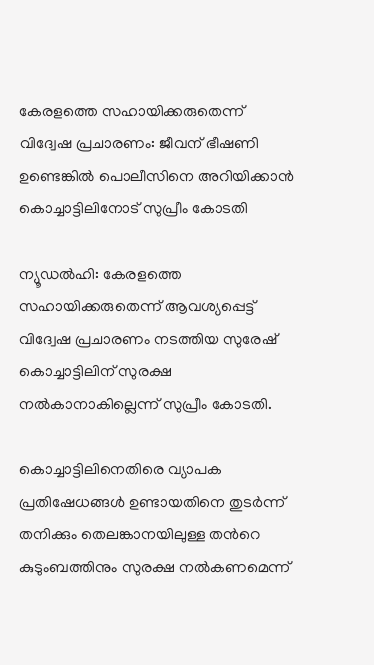കേരളത്തെ സഹായിക്കരുതെന്ന് വിദ്വേഷ പ്രചാരണം: ജീവന് ഭീഷണി ഉണ്ടെങ്കിൽ പൊലീസിനെ അറിയിക്കാൻ കൊച്ചാട്ടിലിനോട്‌ സുപ്രീം കോടതി

ന്യൂഡല്‍ഹി: കേരളത്തെ സഹായിക്കരുതെന്ന് ആവശ്യപ്പെട്ട് വിദ്വേഷ പ്രചാരണം നടത്തിയ സുരേഷ് കൊച്ചാട്ടിലിന് സുരക്ഷ നൽകാനാകില്ലെന്ന് സുപ്രീം കോടതി.

കൊച്ചാട്ടിലിനെതിരെ വ്യാപക പ്രതിഷേധങ്ങള്‍ ഉണ്ടായതിനെ തുടര്‍ന്ന് തനിക്കും തെലങ്കാനയിലുള്ള തന്‍റെ കുടുംബത്തിനും സുരക്ഷ നൽകണമെന്ന്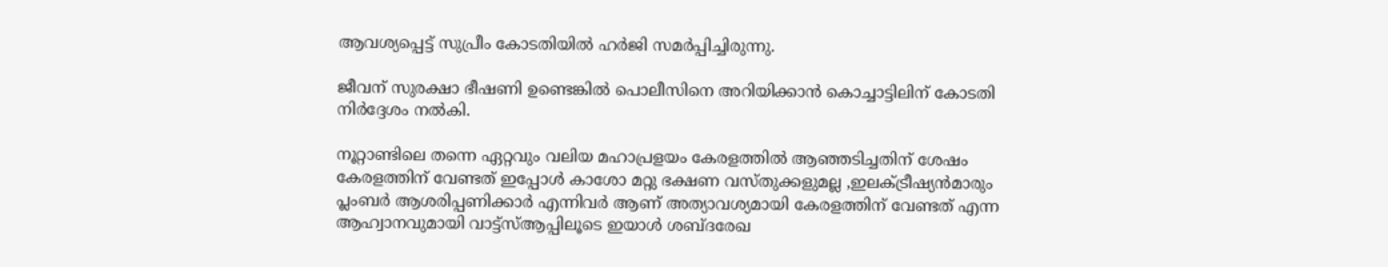ആവശ്യപ്പെട്ട് സുപ്രീം കോടതിയില്‍ ഹർജി സമര്‍പ്പിച്ചിരുന്നു.

ജീവന് സുരക്ഷാ ഭീഷണി ഉണ്ടെങ്കിൽ പൊലീസിനെ അറിയിക്കാൻ കൊച്ചാട്ടിലിന് കോടതി നിര്‍ദ്ദേശം നൽകി.

നൂറ്റാണ്ടിലെ തന്നെ ഏറ്റവും വലിയ മഹാപ്രളയം കേരളത്തില്‍ ആഞ്ഞടിച്ചതിന് ശേഷം  കേരളത്തിന്‌ വേണ്ടത് ഇപ്പോള്‍ കാശോ മറ്റു ഭക്ഷണ വസ്തുക്കളുമല്ല ,ഇലക്ട്രീഷ്യന്‍മാരും പ്ലംബര്‍ ആശരിപ്പണിക്കാര്‍ എന്നിവര്‍ ആണ് അത്യാവശ്യമായി കേരളത്തിന്‌ വേണ്ടത് എന്ന ആഹ്വാനവുമായി വാട്ട്സ്ആപ്പിലൂടെ ഇയാള്‍ ശബ്ദരേഖ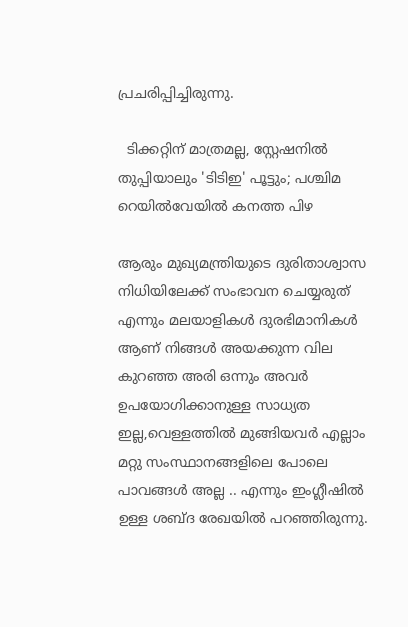പ്രചരിപ്പിച്ചിരുന്നു.

  ടിക്കറ്റിന് മാത്രമല്ല, സ്റ്റേഷനിൽ തുപ്പിയാലും 'ടിടിഇ' പൂട്ടും; പശ്ചിമ റെയിൽവേയിൽ കനത്ത പിഴ

ആരും മുഖ്യമന്ത്രിയുടെ ദുരിതാശ്വാസ നിധിയിലേക്ക് സംഭാവന ചെയ്യരുത് എന്നും മലയാളികള്‍ ദുരഭിമാനികള്‍ ആണ് നിങ്ങള്‍ അയക്കുന്ന വില കുറഞ്ഞ അരി ഒന്നും അവര്‍ ഉപയോഗിക്കാനുള്ള സാധ്യത ഇല്ല,വെള്ളത്തില്‍ മുങ്ങിയവര്‍ എല്ലാം മറ്റു സംസ്ഥാനങ്ങളിലെ പോലെ പാവങ്ങള്‍ അല്ല .. എന്നും ഇംഗ്ലീഷില്‍ ഉള്ള ശബ്ദ രേഖയില്‍ പറഞ്ഞിരുന്നു.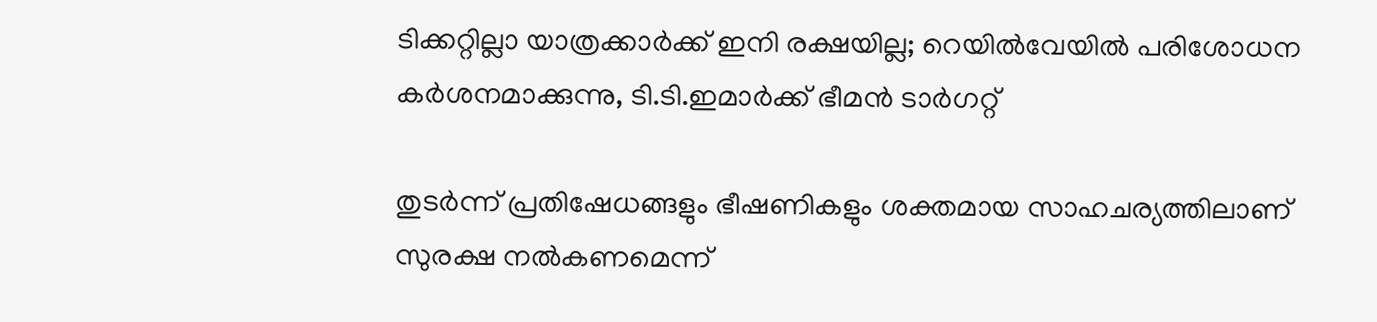ടിക്കറ്റില്ലാ യാത്രക്കാർക്ക് ഇനി രക്ഷയില്ല; റെയിൽവേയിൽ പരിശോധന കർശനമാക്കുന്നു, ടി.ടി.ഇമാർക്ക് ഭീമൻ ടാർഗറ്റ്

തുടർന്ന് പ്രതിഷേധങ്ങളും ഭീഷണികളും ശക്തമായ സാഹചര്യത്തിലാണ് സുരക്ഷ നല്‍കണമെന്ന്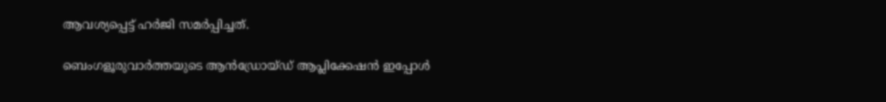ആവശ്യപ്പെട്ട് ഹര്‍ജി സമര്‍പ്പിച്ചത്.

ബെംഗളൂരുവാർത്തയുടെ ആൻഡ്രോയ്ഡ് ആപ്ലിക്കേഷൻ ഇപ്പോൾ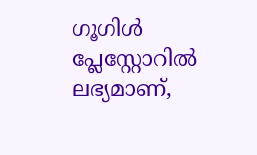ഗൂഗിൾ പ്ലേസ്റ്റോറിൽ ലഭ്യമാണ്,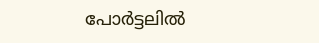പോർട്ടലിൽ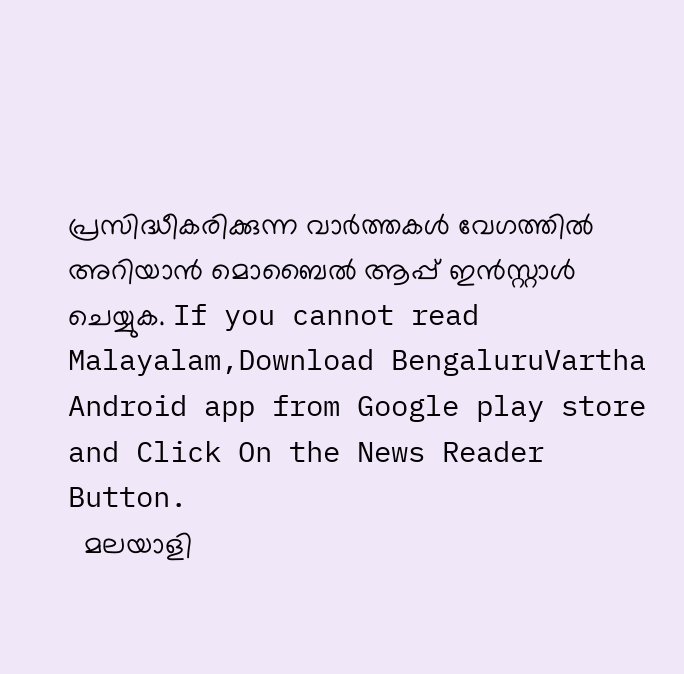പ്രസിദ്ധീകരിക്കുന്ന വാർത്തകൾ വേഗത്തിൽ അറിയാൻ മൊബൈൽ ആപ്പ് ഇൻസ്റ്റാൾ ചെയ്യുക. If you cannot read Malayalam,Download BengaluruVartha Android app from Google play store and Click On the News Reader Button.
  മലയാളി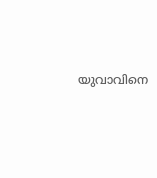യുവാവിനെ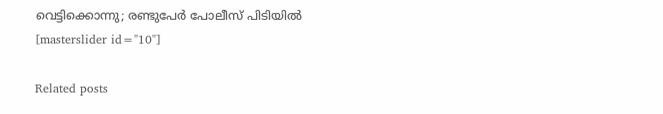വെട്ടിക്കൊന്നു; രണ്ടുപേർ പോലീസ് പിടിയിൽ
[masterslider id="10"]

Related posts